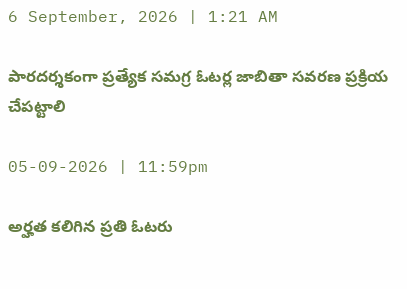6 September, 2026 | 1:21 AM

పారదర్శకంగా ప్రత్యేక సమగ్ర ఓటర్ల జాబితా సవరణ ప్రక్రియ చేపట్టాలి

05-09-2026 | 11:59pm

అర్హత కలిగిన ప్రతి ఓటరు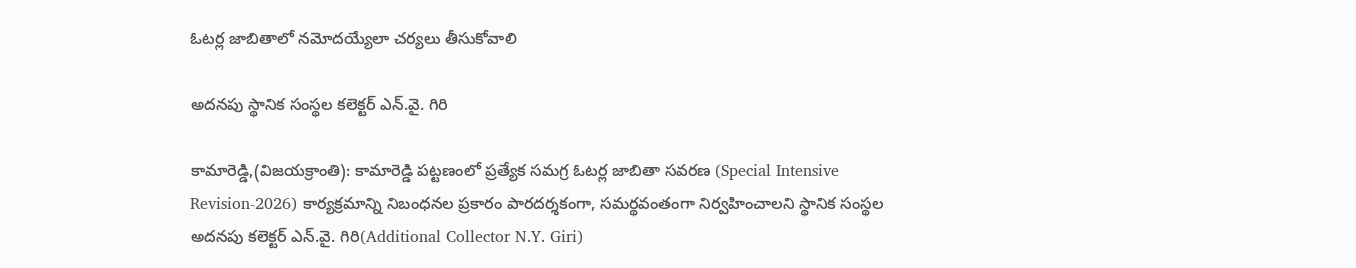ఓటర్ల జాబితాలో నమోదయ్యేలా చర్యలు తీసుకోవాలి

అదనపు స్థానిక సంస్థల కలెక్టర్ ఎన్.వై. గిరి

కామారెడ్డి,(విజయక్రాంతి): కామారెడ్డి పట్టణంలో ప్రత్యేక సమగ్ర ఓటర్ల జాబితా సవరణ (Special Intensive Revision-2026) కార్యక్రమాన్ని నిబంధనల ప్రకారం పారదర్శకంగా, సమర్థవంతంగా నిర్వహించాలని స్థానిక సంస్థల అదనపు కలెక్టర్ ఎన్.వై. గిరి(Additional Collector N.Y. Giri)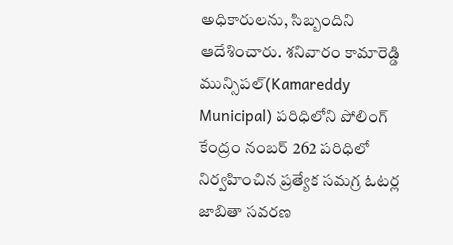అధికారులను, సిబ్బందిని ఆదేశించారు. శనివారం కామారెడ్డి మున్సిపల్(Kamareddy Municipal) పరిధిలోని పోలింగ్ కేంద్రం నంబర్ 262 పరిధిలో నిర్వహించిన ప్రత్యేక సమగ్ర ఓటర్ల జాబితా సవరణ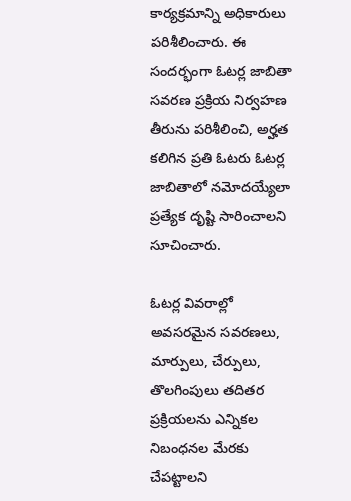కార్యక్రమాన్ని అధికారులు పరిశీలించారు. ఈ సందర్భంగా ఓటర్ల జాబితా సవరణ ప్రక్రియ నిర్వహణ తీరును పరిశీలించి, అర్హత కలిగిన ప్రతి ఓటరు ఓటర్ల జాబితాలో నమోదయ్యేలా ప్రత్యేక దృష్టి సారించాలని సూచించారు.

ఓటర్ల వివరాల్లో అవసరమైన సవరణలు, మార్పులు, చేర్పులు, తొలగింపులు తదితర ప్రక్రియలను ఎన్నికల నిబంధనల మేరకు చేపట్టాలని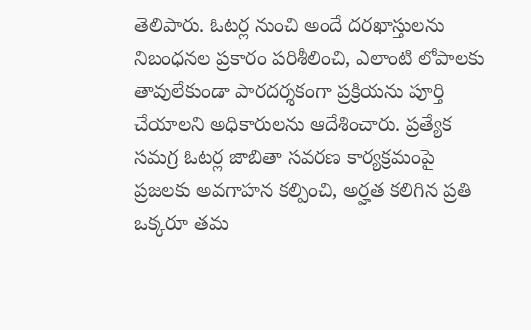తెలిపారు. ఓటర్ల నుంచి అందే దరఖాస్తులను నిబంధనల ప్రకారం పరిశీలించి, ఎలాంటి లోపాలకు తావులేకుండా పారదర్శకంగా ప్రక్రియను పూర్తి చేయాలని అధికారులను ఆదేశించారు. ప్రత్యేక సమగ్ర ఓటర్ల జాబితా సవరణ కార్యక్రమంపై ప్రజలకు అవగాహన కల్పించి, అర్హత కలిగిన ప్రతి ఒక్కరూ తమ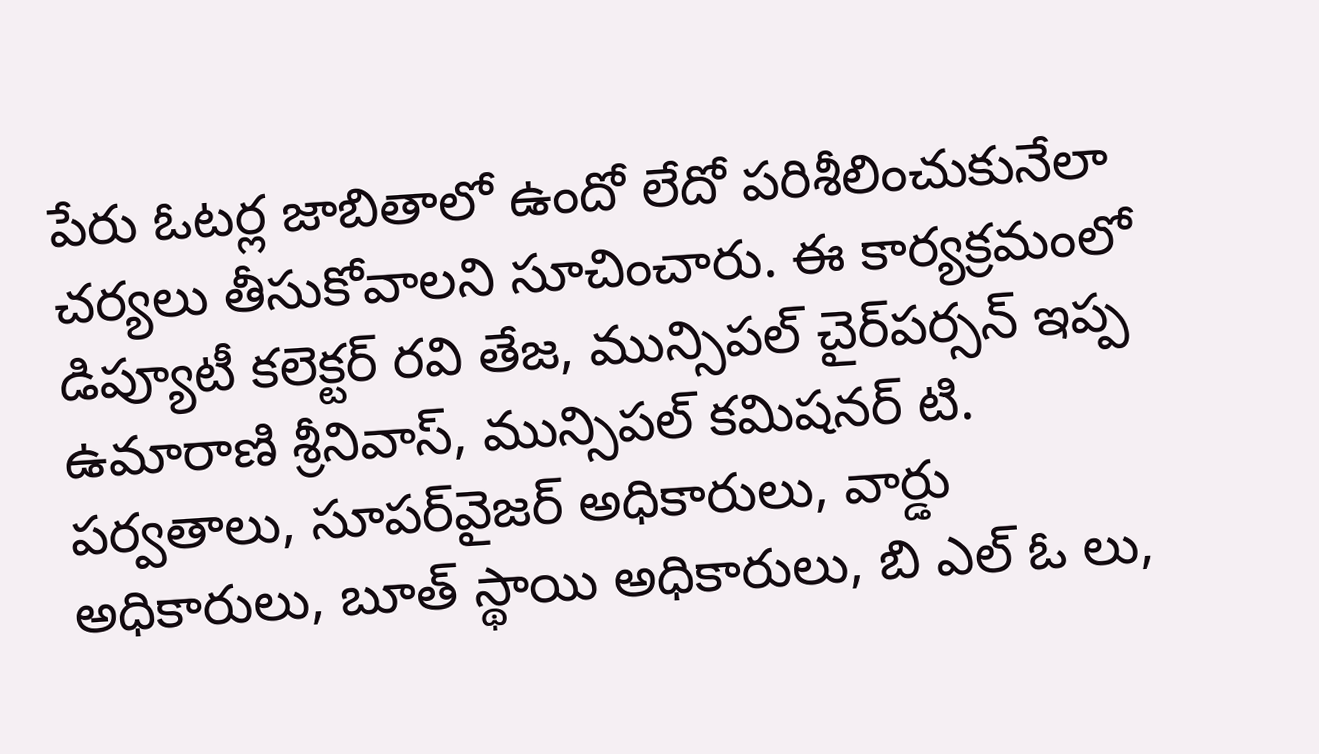పేరు ఓటర్ల జాబితాలో ఉందో లేదో పరిశీలించుకునేలా చర్యలు తీసుకోవాలని సూచించారు. ఈ కార్యక్రమంలో డిప్యూటీ కలెక్టర్ రవి తేజ, మున్సిపల్ చైర్‌పర్సన్ ఇప్ప ఉమారాణి శ్రీనివాస్, మున్సిపల్ కమిషనర్ టి. పర్వతాలు, సూపర్‌వైజర్ అధికారులు, వార్డు అధికారులు, బూత్ స్థాయి అధికారులు, బి ఎల్ ఓ లు,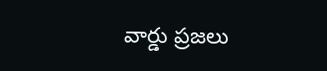వార్డు ప్రజలు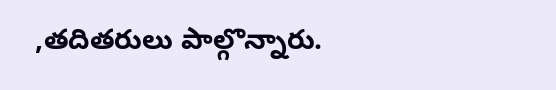,తదితరులు పాల్గొన్నారు.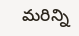మరిన్ని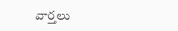వార్తలు